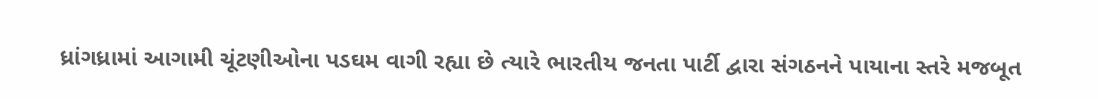ધ્રાંગધ્રામાં આગામી ચૂંટણીઓના પડઘમ વાગી રહ્યા છે ત્યારે ભારતીય જનતા પાર્ટી દ્વારા સંગઠનને પાયાના સ્તરે મજબૂત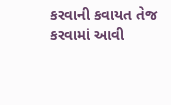કરવાની કવાયત તેજ કરવામાં આવી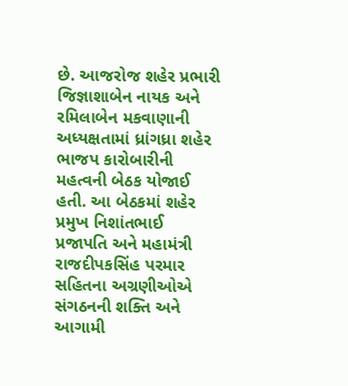છે. આજરોજ શહેર પ્રભારી જિજ્ઞાશાબેન નાયક અને રમિલાબેન મકવાણાની અધ્યક્ષતામાં ધ્રાંગધ્રા શહેર ભાજપ કારોબારીની મહત્વની બેઠક યોજાઈ હતી. આ બેઠકમાં શહેર પ્રમુખ નિશાંતભાઈ પ્રજાપતિ અને મહામંત્રી રાજદીપકસિંહ પરમાર સહિતના અગ્રણીઓએ સંગઠનની શક્તિ અને આગામી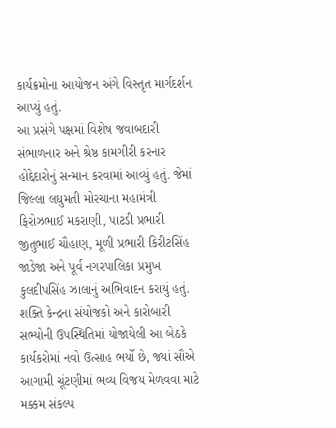કાર્યક્રમોના આયોજન અંગે વિસ્તૃત માર્ગદર્શન આપ્યું હતું.
આ પ્રસંગે પક્ષમાં વિશેષ જવાબદારી સંભાળનાર અને શ્રેષ્ઠ કામગીરી કરનાર હોદ્દેદારોનું સન્માન કરવામાં આવ્યું હતું. જેમાં જિલ્લા લઘુમતી મોરચાના મહામંત્રી ફિરોઝભાઈ મકરાણી, પાટડી પ્રભારી જીતુભાઈ ચૌહાણ, મૂળી પ્રભારી કિરીટસિંહ જાડેજા અને પૂર્વ નગરપાલિકા પ્રમુખ કુલદીપસિંહ ઝાલાનું અભિવાદન કરાયું હતું. શક્તિ કેન્દ્રના સંયોજકો અને કારોબારી સભ્યોની ઉપસ્થિતિમાં યોજાયેલી આ બેઠકે કાર્યકરોમાં નવો ઉત્સાહ ભર્યો છે, જ્યાં સૌએ આગામી ચૂંટણીમાં ભવ્ય વિજય મેળવવા માટે મક્કમ સંકલ્પ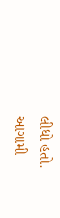લીધો હતો.
આગામી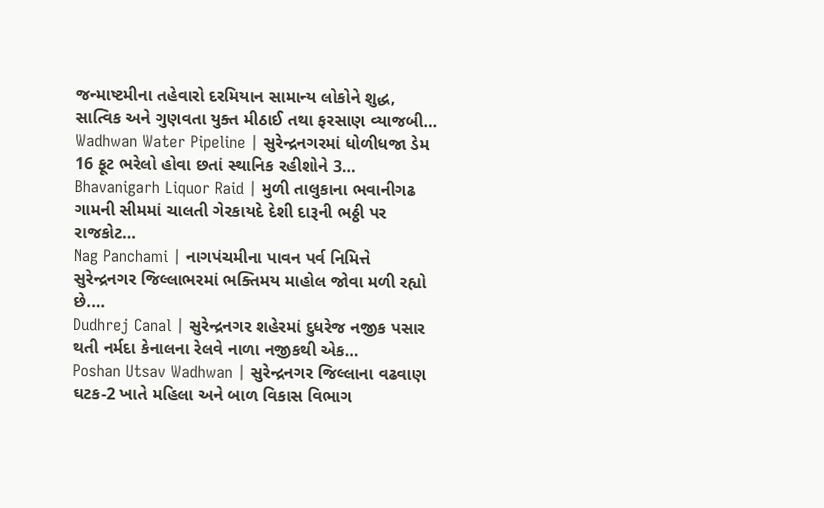જન્માષ્ટમીના તહેવારો દરમિયાન સામાન્ય લોકોને શુદ્ધ, સાત્વિક અને ગુણવતા યુક્ત મીઠાઈ તથા ફરસાણ વ્યાજબી…
Wadhwan Water Pipeline | સુરેન્દ્રનગરમાં ધોળીધજા ડેમ 16 ફૂટ ભરેલો હોવા છતાં સ્થાનિક રહીશોને 3…
Bhavanigarh Liquor Raid | મુળી તાલુકાના ભવાનીગઢ ગામની સીમમાં ચાલતી ગેરકાયદે દેશી દારૂની ભઠ્ઠી પર રાજકોટ…
Nag Panchami | નાગપંચમીના પાવન પર્વ નિમિત્તે સુરેન્દ્રનગર જિલ્લાભરમાં ભક્તિમય માહોલ જોવા મળી રહ્યો છે.…
Dudhrej Canal | સુરેન્દ્રનગર શહેરમાં દુધરેજ નજીક પસાર થતી નર્મદા કેનાલના રેલવે નાળા નજીકથી એક…
Poshan Utsav Wadhwan | સુરેન્દ્રનગર જિલ્લાના વઢવાણ ઘટક-2 ખાતે મહિલા અને બાળ વિકાસ વિભાગ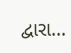દ્વારા…